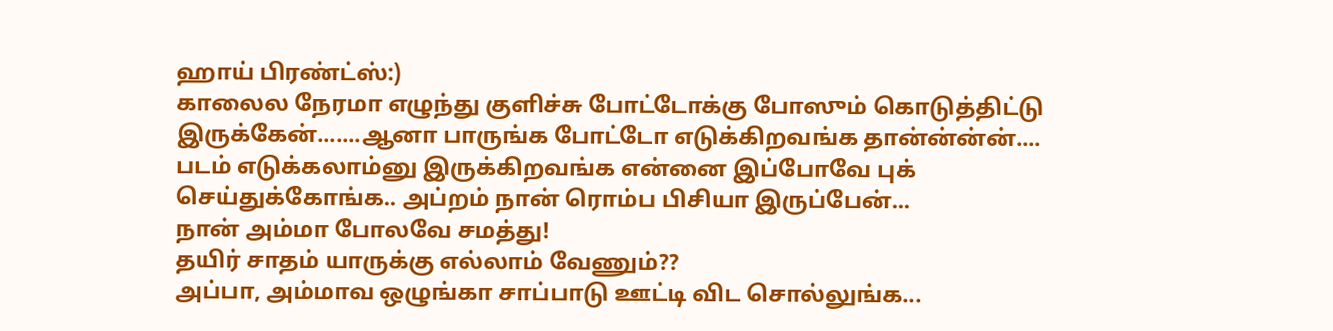ஹாய் பிரண்ட்ஸ்:)
காலைல நேரமா எழுந்து குளிச்சு போட்டோக்கு போஸும் கொடுத்திட்டு இருக்கேன்.......ஆனா பாருங்க போட்டோ எடுக்கிறவங்க தான்ன்ன்ன்....
படம் எடுக்கலாம்னு இருக்கிறவங்க என்னை இப்போவே புக் செய்துக்கோங்க.. அப்றம் நான் ரொம்ப பிசியா இருப்பேன்...
நான் அம்மா போலவே சமத்து!
தயிர் சாதம் யாருக்கு எல்லாம் வேணும்??
அப்பா, அம்மாவ ஒழுங்கா சாப்பாடு ஊட்டி விட சொல்லுங்க...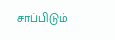சாப்பிடும்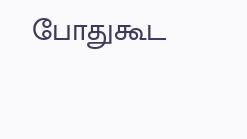போதுகூட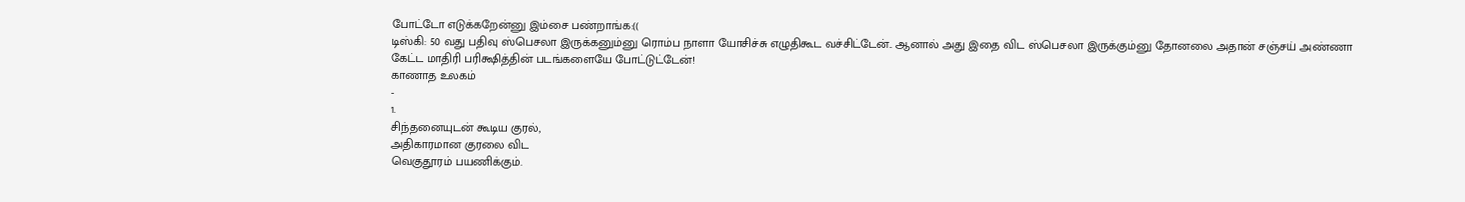போட்டோ எடுக்கறேன்னு இம்சை பண்றாங்க:((
டிஸ்கி: 50 வது பதிவு ஸ்பெசலா இருக்கனும்னு ரொம்ப நாளா யோசிச்சு எழுதிகூட வச்சிட்டேன்.. ஆனால் அது இதை விட ஸ்பெசலா இருக்கும்னு தோனலை அதான் சஞ்சய் அண்ணா கேட்ட மாதிரி பரிக்ஷித்தின் படங்களையே போட்டுட்டேன்!
காணாத உலகம்
-
1.
சிந்தனையுடன் கூடிய குரல்,
அதிகாரமான குரலை விட
வெகுதூரம் பயணிக்கும்.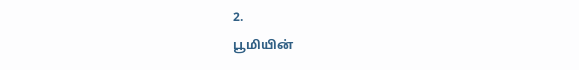2.
பூமியின்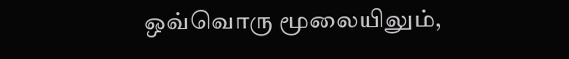ஒவ்வொரு மூலையிலும்,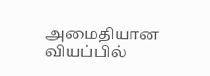அமைதியான வியப்பில்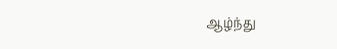ஆழ்ந்து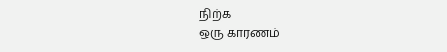நிற்க
ஒரு காரணம்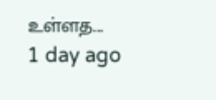உள்ளத...
1 day ago